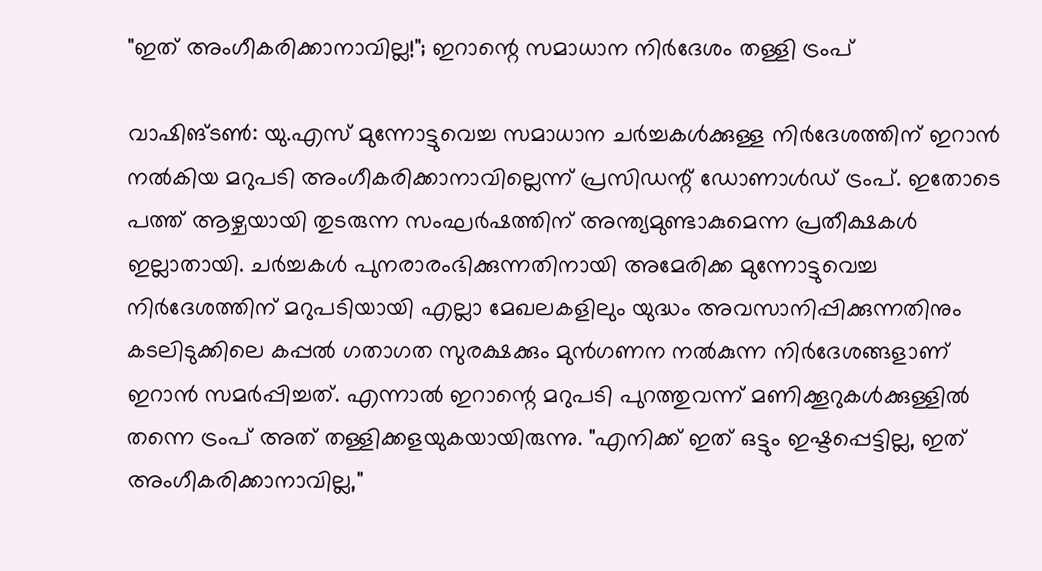"ഇത് അംഗീകരിക്കാനാവില്ല!"; ഇറാന്റെ സമാധാന നിർദേശം തള്ളി ട്രംപ്

വാഷിങ്ടൺ: യു.എസ് മുന്നോട്ടുവെച്ച സമാധാന ചർച്ചകൾക്കുള്ള നിർദേശത്തിന് ഇറാൻ നൽകിയ മറുപടി അംഗീകരിക്കാനാവില്ലെന്ന് പ്രസിഡന്റ് ഡോണാൾഡ് ട്രംപ്. ഇതോടെ പത്ത് ആഴ്ചയായി തുടരുന്ന സംഘർഷത്തിന് അന്ത്യമുണ്ടാകുമെന്ന പ്രതീക്ഷകൾ ഇല്ലാതായി. ചർച്ചകൾ പുനരാരംഭിക്കുന്നതിനായി അമേരിക്ക മുന്നോട്ടുവെച്ച നിർദേശത്തിന് മറുപടിയായി എല്ലാ മേഖലകളിലും യുദ്ധം അവസാനിപ്പിക്കുന്നതിനും കടലിടുക്കിലെ കപ്പൽ ഗതാഗത സുരക്ഷക്കും മുൻഗണന നൽകുന്ന നിർദേശങ്ങളാണ് ഇറാൻ സമർപ്പിച്ചത്. എന്നാൽ ഇറാന്റെ മറുപടി പുറത്തുവന്ന് മണിക്കൂറുകൾക്കുള്ളിൽ തന്നെ ട്രംപ് അത് തള്ളിക്കളയുകയായിരുന്നു. "എനിക്ക് ഇത് ഒട്ടും ഇഷ്ടപ്പെട്ടില്ല, ഇത് അംഗീകരിക്കാനാവില്ല,"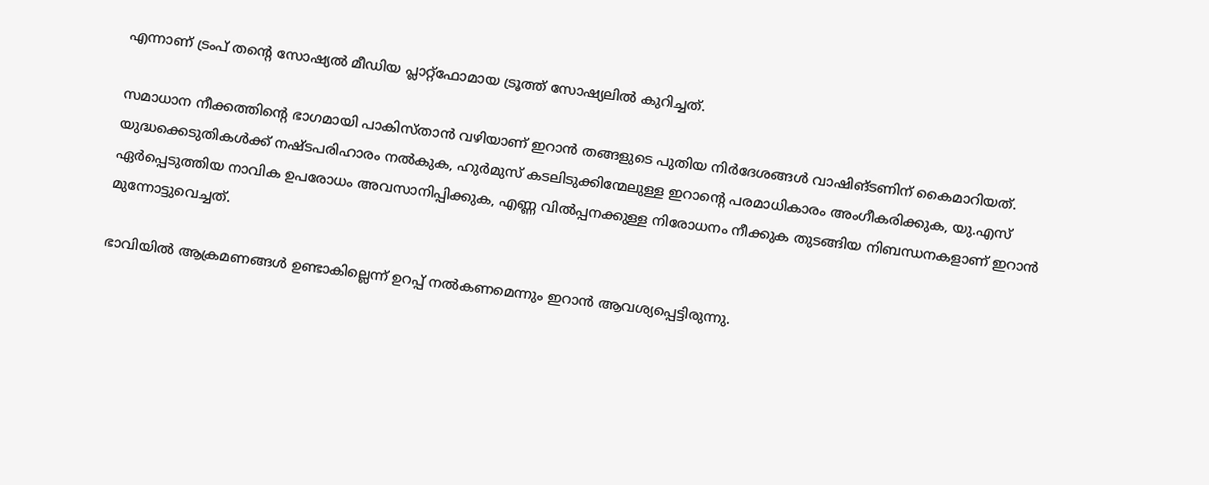എന്നാണ് ട്രംപ് തന്റെ സോഷ്യൽ മീഡിയ പ്ലാറ്റ്‌ഫോമായ ട്രൂത്ത് സോഷ്യലിൽ കുറിച്ചത്.

സമാധാന നീക്കത്തിന്‍റെ ഭാഗമായി പാകിസ്താൻ വഴിയാണ് ഇറാൻ തങ്ങളുടെ പുതിയ നിർദേശങ്ങൾ വാഷിങ്ടണിന് കൈമാറിയത്. യുദ്ധക്കെടുതികൾക്ക് നഷ്ടപരിഹാരം നൽകുക, ഹുർമുസ് കടലിടുക്കിന്മേലുള്ള ഇറാന്റെ പരമാധികാരം അംഗീകരിക്കുക, യു.എസ് ഏർപ്പെടുത്തിയ നാവിക ഉപരോധം അവസാനിപ്പിക്കുക, എണ്ണ വിൽപ്പനക്കുള്ള നിരോധനം നീക്കുക തുടങ്ങിയ നിബന്ധനകളാണ് ഇറാൻ മുന്നോട്ടുവെച്ചത്.

ഭാവിയിൽ ആക്രമണങ്ങൾ ഉണ്ടാകില്ലെന്ന് ഉറപ്പ് നൽകണമെന്നും ഇറാൻ ആവശ്യപ്പെട്ടിരുന്നു.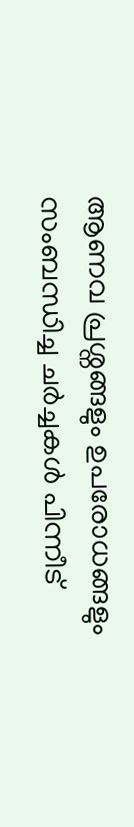ആണവ പ്രശ്നങ്ങളും ഉപരോധങ്ങളും സംബന്ധിച്ച ചർച്ചകൾ പിന്നീട്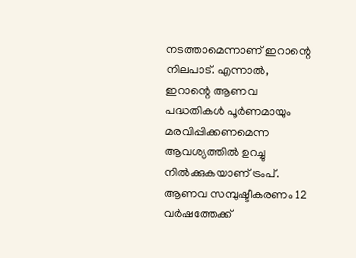നടത്താമെന്നാണ് ഇറാന്റെ നിലപാട്. എന്നാൽ, ഇറാന്റെ ആണവ പദ്ധതികൾ പൂർണമായും മരവിപ്പിക്കണമെന്ന ആവശ്യത്തിൽ ഉറച്ചു നിൽക്കുകയാണ് ട്രംപ്. ആണവ സമ്പുഷ്ടീകരണം 12 വർഷത്തേക്ക്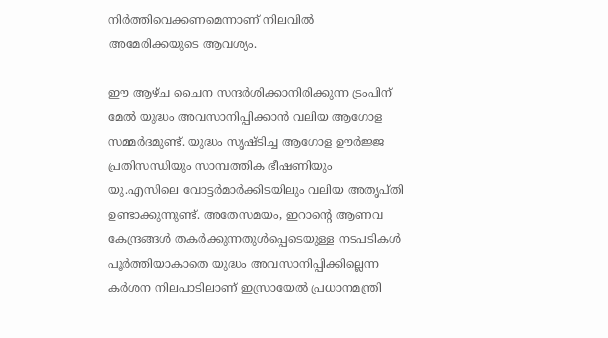നിർത്തിവെക്കണമെന്നാണ് നിലവിൽ അമേരിക്കയുടെ ആവശ്യം.

ഈ ആഴ്ച ചൈന സന്ദർശിക്കാനിരിക്കുന്ന ട്രംപിന് മേൽ യുദ്ധം അവസാനിപ്പിക്കാൻ വലിയ ആഗോള സമ്മർദമുണ്ട്. യുദ്ധം സൃഷ്ടിച്ച ആഗോള ഊർജ്ജ പ്രതിസന്ധിയും സാമ്പത്തിക ഭീഷണിയും യു.എസിലെ വോട്ടർമാർക്കിടയിലും വലിയ അതൃപ്തി ഉണ്ടാക്കുന്നുണ്ട്. അതേസമയം, ഇറാന്റെ ആണവ കേന്ദ്രങ്ങൾ തകർക്കുന്നതുൾപ്പെടെയുള്ള നടപടികൾ പൂർത്തിയാകാതെ യുദ്ധം അവസാനിപ്പിക്കില്ലെന്ന കർശന നിലപാടിലാണ് ഇസ്രായേൽ പ്രധാനമന്ത്രി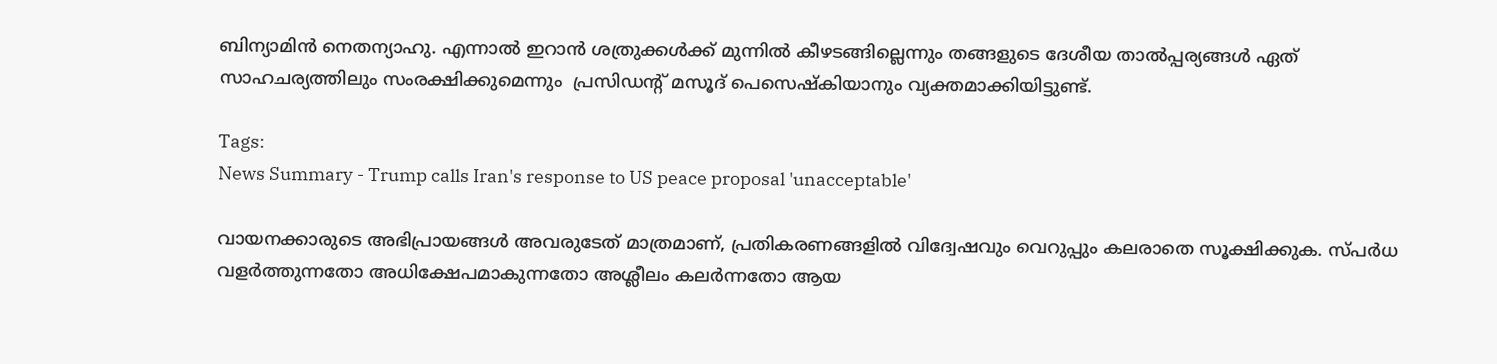ബിന്യാമിൻ നെതന്യാഹു. എന്നാൽ ഇറാൻ ശത്രുക്കൾക്ക് മുന്നിൽ കീഴടങ്ങില്ലെന്നും തങ്ങളുടെ ദേശീയ താൽപ്പര്യങ്ങൾ ഏത് സാഹചര്യത്തിലും സംരക്ഷിക്കുമെന്നും  പ്രസിഡന്റ് മസൂദ് പെസെഷ്കിയാനും വ്യക്തമാക്കിയിട്ടുണ്ട്.

Tags:
News Summary - Trump calls Iran's response to US peace proposal 'unacceptable'

വായനക്കാരുടെ അഭിപ്രായങ്ങള്‍ അവരുടേത് മാത്രമാണ്, പ്രതികരണങ്ങളിൽ വിദ്വേഷവും വെറുപ്പും കലരാതെ സൂക്ഷിക്കുക. സ്പർധ വളർത്തുന്നതോ അധിക്ഷേപമാകുന്നതോ അശ്ലീലം കലർന്നതോ ആയ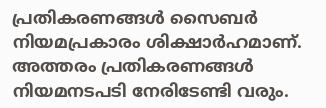പ്രതികരണങ്ങൾ സൈബർ നിയമപ്രകാരം ശിക്ഷാർഹമാണ്. അത്തരം പ്രതികരണങ്ങൾ നിയമനടപടി നേരിടേണ്ടി വരും.